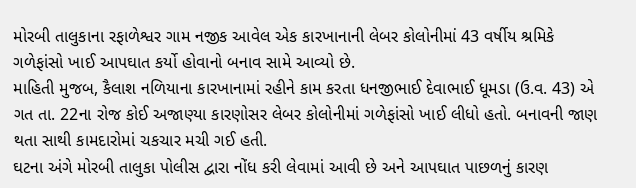મોરબી તાલુકાના રફાળેશ્વર ગામ નજીક આવેલ એક કારખાનાની લેબર કોલોનીમાં 43 વર્ષીય શ્રમિકે ગળેફાંસો ખાઈ આપઘાત કર્યો હોવાનો બનાવ સામે આવ્યો છે.
માહિતી મુજબ, કૈલાશ નળિયાના કારખાનામાં રહીને કામ કરતા ધનજીભાઈ દેવાભાઈ ધૂમડા (ઉ.વ. 43) એ ગત તા. 22ના રોજ કોઈ અજાણ્યા કારણોસર લેબર કોલોનીમાં ગળેફાંસો ખાઈ લીધો હતો. બનાવની જાણ થતા સાથી કામદારોમાં ચકચાર મચી ગઈ હતી.
ઘટના અંગે મોરબી તાલુકા પોલીસ દ્વારા નોંધ કરી લેવામાં આવી છે અને આપઘાત પાછળનું કારણ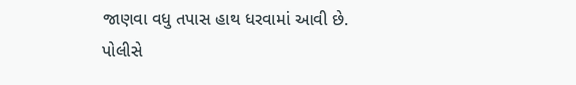જાણવા વધુ તપાસ હાથ ધરવામાં આવી છે.
પોલીસે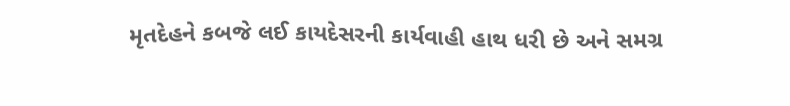મૃતદેહને કબજે લઈ કાયદેસરની કાર્યવાહી હાથ ધરી છે અને સમગ્ર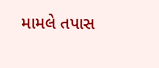મામલે તપાસ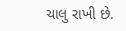ચાલુ રાખી છે.